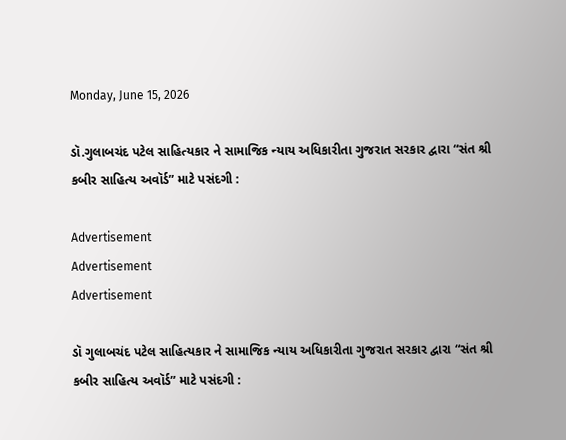Monday, June 15, 2026

ડૉ.ગુલાબચંદ પટેલ સાહિત્યકાર ને સામાજિક ન્યાય અધિકારીતા ગુજરાત સરકાર દ્વારા “સંત શ્રી કબીર સાહિત્ય અવૉર્ડ” માટે પસંદગી :

Advertisement
Advertisement
Advertisement

ડૉ ગુલાબચંદ પટેલ સાહિત્યકાર ને સામાજિક ન્યાય અધિકારીતા ગુજરાત સરકાર દ્વારા “સંત શ્રી કબીર સાહિત્ય અવૉર્ડ” માટે પસંદગી :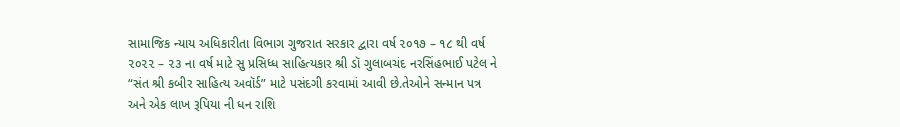સામાજિક ન્યાય અધિકારીતા વિભાગ ગુજરાત સરકાર દ્વારા વર્ષ ૨૦૧૭ – ૧૮ થી વર્ષ ૨૦૨૨ – ૨૩ ના વર્ષ માટે સુ પ્રસિધ્ધ સાહિત્યકાર શ્રી ડૉ ગુલાબચંદ નરસિંહભાઈ પટેલ ને “સંત શ્રી કબીર સાહિત્ય અવૉર્ડ” માટે પસંદગી કરવામાં આવી છે.તેઓને સન્માન પત્ર અને એક લાખ રૂપિયા ની ધન રાશિ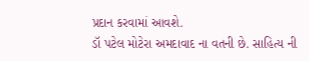પ્રદાન કરવામાં આવશે.
ડૉ પટેલ મોટેરા અમદાવાદ ના વતની છે. સાહિત્ય ની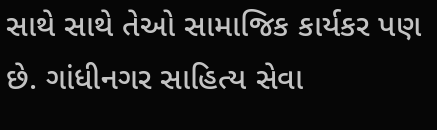સાથે સાથે તેઓ સામાજિક કાર્યકર પણ છે. ગાંધીનગર સાહિત્ય સેવા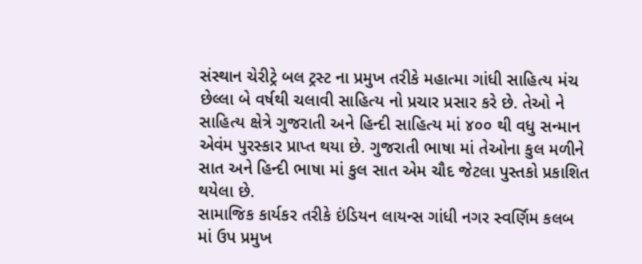સંસ્થાન ચેરીટ્રે બલ ટ્રસ્ટ ના પ્રમુખ તરીકે મહાત્મા ગાંધી સાહિત્ય મંચ છેલ્લા બે વર્ષથી ચલાવી સાહિત્ય નો પ્રચાર પ્રસાર કરે છે. તેઓ ને સાહિત્ય ક્ષેત્રે ગુજરાતી અને હિન્દી સાહિત્ય માં ૪૦૦ થી વધુ સન્માન એવંમ પુરસ્કાર પ્રાપ્ત થયા છે. ગુજરાતી ભાષા માં તેઓના કુલ મળીને સાત અને હિન્દી ભાષા માં કુલ સાત એમ ચૌદ જેટલા પુસ્તકો પ્રકાશિત થયેલા છે.
સામાજિક કાર્યકર તરીકે ઇંડિયન લાયન્સ ગાંધી નગર સ્વર્ણિમ કલબ માં ઉપ પ્રમુખ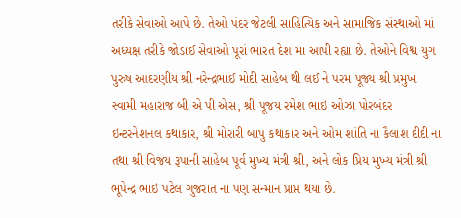તરીકે સેવાઓ આપે છે. તેઓ પંદર જેટલી સાહિત્યિક અને સામાજિક સંસ્થાઓ માં અધ્યક્ષ તરીકે જોડાઈ સેવાઓ પૂરાં ભારત દેશ મા આપી રહ્યા છે. તેઓને વિશ્વ યુગ પુરુષ આદરણીય શ્રી નરેન્દ્રભાઈ મોદી સાહેબ થી લઈ ને પરમ પૂજ્ય શ્રી પ્રમુખ સ્વામી મહારાજ બી એ પી એસ, શ્રી પૂજય રમેશ ભાઇ ઓઝા પોરબંદર ઇન્ટરનેશનલ કથાકાર, શ્રી મોરારી બાપુ કથાકાર અને ઓમ શાંતિ ના કૈલાશ દીદી ના તથા શ્રી વિજય રૂપાની સાહેબ પૂર્વ મુખ્ય મંત્રી શ્રી, અને લોક પ્રિય મુખ્ય મંત્રી શ્રી ભૂપેન્દ્ર ભાઇ પટેલ ગુજરાત ના પણ સન્માન પ્રાપ્ત થયા છે.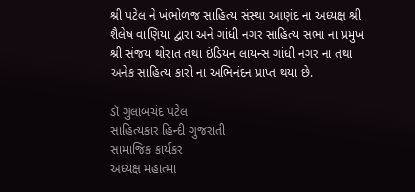શ્રી પટેલ ને ખંભોળજ સાહિત્ય સંસ્થા આણંદ ના અધ્યક્ષ શ્રી શૈલેષ વાણિયા દ્વારા અને ગાંધી નગર સાહિત્ય સભા ના પ્રમુખ શ્રી સંજય થોરાત તથા ઇંડિયન લાયન્સ ગાંધી નગર ના તથા અનેક સાહિત્ય કારો ના અભિનંદન પ્રાપ્ત થયા છે.

ડૉ ગુલાબચંદ પટેલ
સાહિત્યકાર હિન્દી ગુજરાતી
સામાજિક કાર્યકર
અધ્યક્ષ મહાત્મા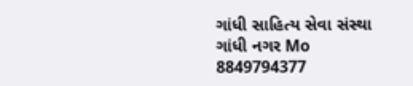ગાંધી સાહિત્ય સેવા સંસ્થા ગાંધી નગર Mo 8849794377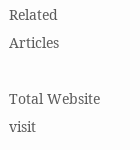Related Articles

Total Website visit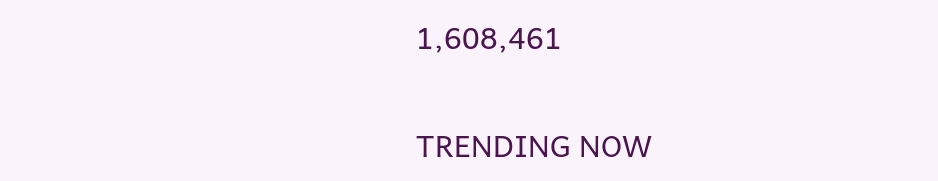1,608,461

TRENDING NOW